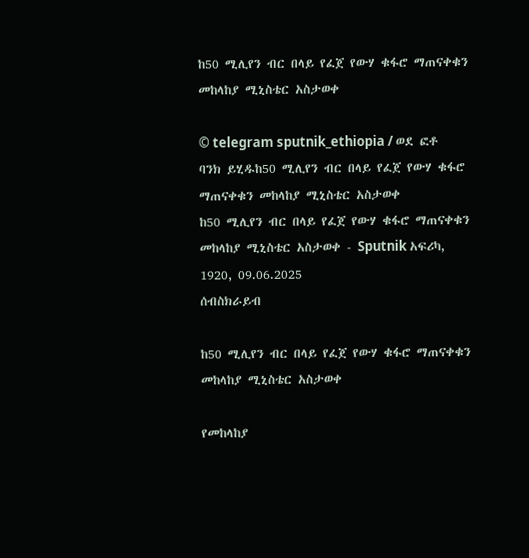ከ50 ሚሊየን ብር በላይ የፈጀ የውሃ ቁፋሮ ማጠናቀቁን መከላከያ ሚኒስቴር አስታወቀ

© telegram sputnik_ethiopia / ወደ ፎቶ ባንክ ይሂዱከ50 ሚሊየን ብር በላይ የፈጀ የውሃ ቁፋሮ ማጠናቀቁን መከላከያ ሚኒስቴር አስታወቀ
ከ50 ሚሊየን ብር በላይ የፈጀ የውሃ ቁፋሮ ማጠናቀቁን መከላከያ ሚኒስቴር አስታወቀ - Sputnik አፍሪካ, 1920, 09.06.2025
ሰብስክራይብ

ከ50 ሚሊየን ብር በላይ የፈጀ የውሃ ቁፋሮ ማጠናቀቁን መከላከያ ሚኒስቴር አስታወቀ

የመከላከያ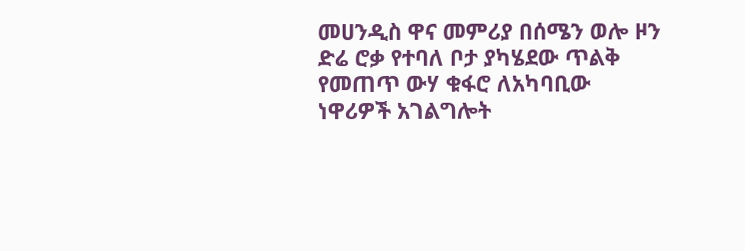መሀንዲስ ዋና መምሪያ በሰሜን ወሎ ዞን ድሬ ሮቃ የተባለ ቦታ ያካሄደው ጥልቅ የመጠጥ ውሃ ቁፋሮ ለአካባቢው ነዋሪዎች አገልግሎት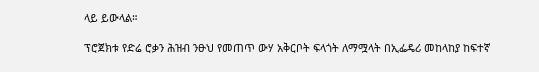ላይ ይውላል።

ፕሮጀክቱ የድሬ ሮቃን ሕዝብ ንፁህ የመጠጥ ውሃ አቅርቦት ፍላጎት ለማሟላት በኢፌዴሪ መከላከያ ከፍተኛ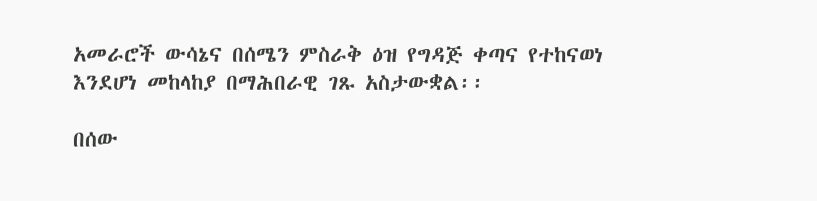አመራሮች ውሳኔና በሰሜን ምስራቅ ዕዝ የግዳጅ ቀጣና የተከናወነ እንደሆነ መከላከያ በማሕበራዊ ገጹ አስታውቋል፡፡

በሰው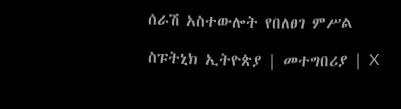ሰራሽ አስተውሎት የበለፀገ ምሥል

ስፑትኒክ ኢትዮጵያ | መተግበሪያ | X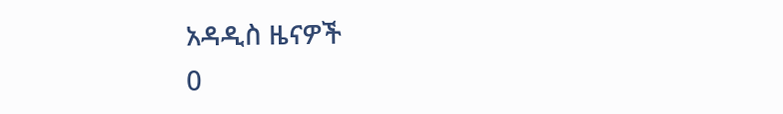አዳዲስ ዜናዎች
0